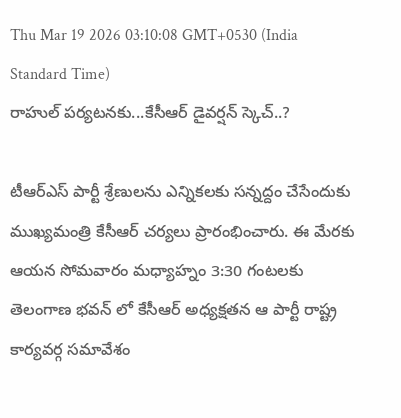Thu Mar 19 2026 03:10:08 GMT+0530 (India Standard Time)
రాహుల్ పర్యటనకు...కేసీఆర్ డైవర్షన్ స్కెచ్..?

టీఆర్ఎస్ పార్టీ శ్రేణులను ఎన్నికలకు సన్నద్దం చేసేందుకు ముఖ్యమంత్రి కేసీఆర్ చర్యలు ప్రారంభించారు. ఈ మేరకు ఆయన సోమవారం మధ్యాహ్నం 3:30 గంటలకు తెలంగాణ భవన్ లో కేసీఆర్ అధ్యక్షతన ఆ పార్టీ రాష్ట్ర కార్యవర్గ సమావేశం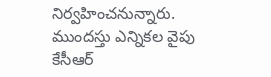నిర్వహించనున్నారు. ముందస్తు ఎన్నికల వైపు కేసీఆర్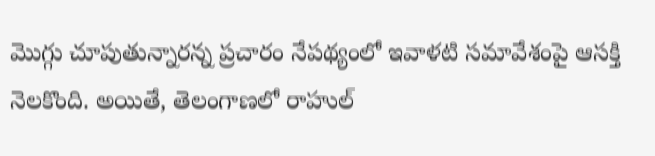మొగ్గు చూపుతున్నారన్న ప్రచారం నేపథ్యంలో ఇవాళటి సమావేశంపై ఆసక్తి నెలకొంది. అయితే, తెలంగాణలో రాహుల్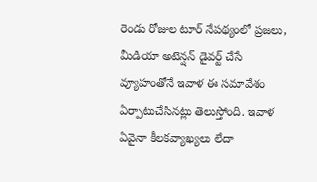రెండు రోజుల టూర్ నేపథ్యంలో ప్రజలు, మీడియా అటెన్షన్ డైవర్ట్ చేసే వ్యూహంతోనే ఇవాళ ఈ సమావేశం ఏర్పాటుచేసినట్లు తెలుస్తోంది. ఇవాళ ఏవైనా కీలకవ్యాఖ్యలు లేదా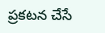ప్రకటన చేసే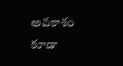అవకాశం కూడా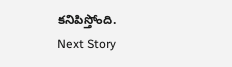కనిపిస్తోంది.
Next Story